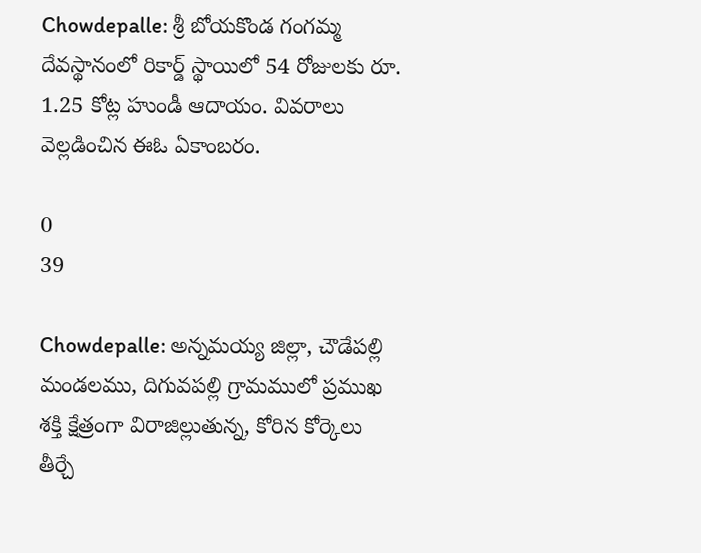Chowdepalle: శ్రీ బోయకొండ గంగమ్మ దేవస్థానంలో రికార్డ్ స్థాయిలో 54 రోజులకు రూ. 1.25 కోట్ల హుండీ ఆదాయం. వివరాలు వెల్లడించిన ఈఓ ఏకాంబరం.

0
39

Chowdepalle: అన్నమయ్య జిల్లా, చౌడేపల్లి మండలము, దిగువపల్లి గ్రామములో ప్రముఖ శక్తి క్షేత్రంగా విరాజిల్లుతున్న, కోరిన కోర్కెలు తీర్చే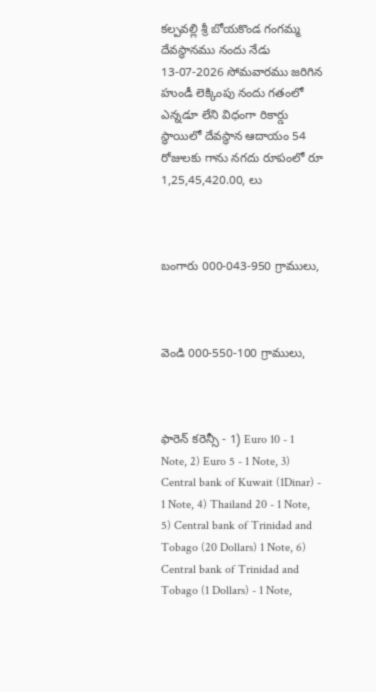కల్పవల్లి శ్రీ బోయకొండ గంగమ్మ దేవస్థానము నందు నేడు 13-07-2026 సోమవారము జరిగిన హుండీ లెక్కింపు నందు గతంలో ఎన్నడూ లేని విధంగా రికార్డు స్థాయిలో దేవస్థాన ఆదాయం 54 రోజులకు గాను నగదు రూపంలో రూ 1,25,45,420.00, లు



బంగారు 000-043-950 గ్రాములు,



వెండి 000-550-100 గ్రాములు,



ఫారెన్ కరెన్సీ - 1) Euro 10 - 1 Note, 2) Euro 5 - 1 Note, 3) Central bank of Kuwait (1Dinar) - 1 Note, 4) Thailand 20 - 1 Note, 5) Central bank of Trinidad and Tobago (20 Dollars) 1 Note, 6) Central bank of Trinidad and Tobago (1 Dollars) - 1 Note,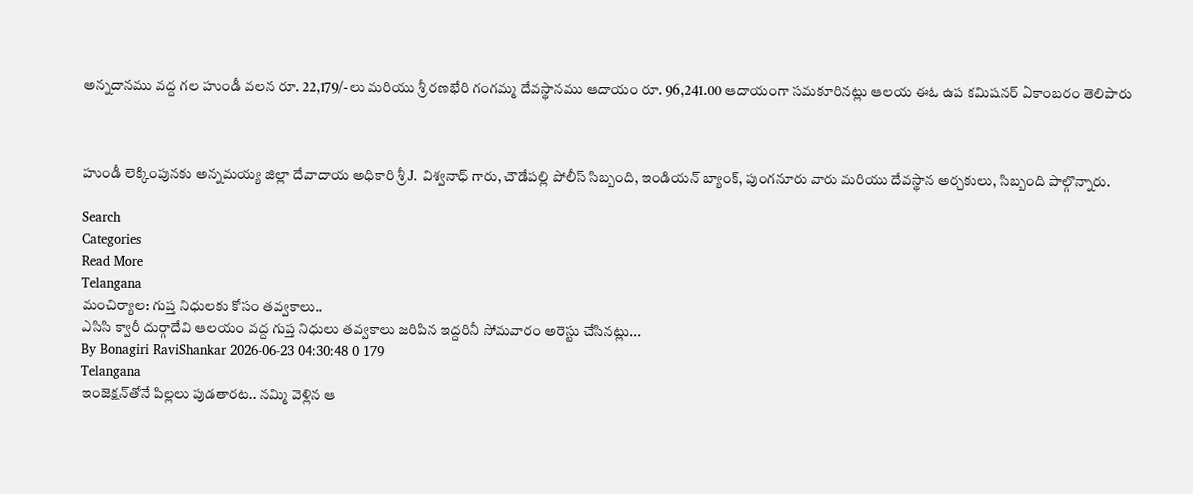అన్నదానము వద్ద గల హుండీ వలన రూ. 22,179/-లు మరియు శ్రీ రణభేరి గంగమ్మ దేవస్థానము ఆదాయం రూ. 96,241.00 ఆదాయంగా సమకూరినట్లు ఆలయ ఈఓ ఉప కమిషనర్ ఏకాంబరం తెలిపారు



హుండీ లెక్కింపునకు అన్నమయ్య జిల్లా దేవాదాయ అధికారి శ్రీ J. విశ్వనాధ్ గారు, చౌడేపల్లి పోలీస్ సిబ్బంది, ఇండియన్ బ్యాంక్, పుంగనూరు వారు మరియు దేవస్థాన అర్చకులు, సిబ్బంది పాల్గొన్నారు.

Search
Categories
Read More
Telangana
మంచిర్యాల: గుప్త నిధులకు కోసం తవ్వకాలు..
ఎసిసి క్వారీ దుర్గాదేవి ఆలయం వద్ద గుప్త నిధులు తవ్వకాలు జరిపిన ఇద్దరినీ సోమవారం అరెస్టు చేసినట్లు...
By Bonagiri RaviShankar 2026-06-23 04:30:48 0 179
Telangana
ఇంజెక్షన్‌తోనే పిల్లలు పుడతారట.. నమ్మి వెళ్లిన ఆ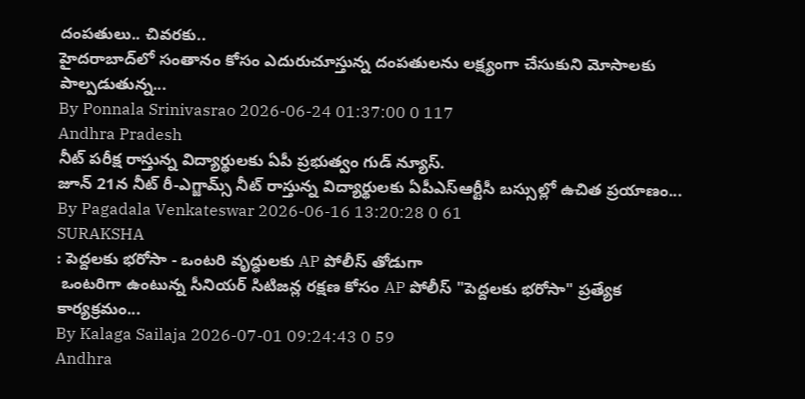దంపతులు.. చివరకు..
హైదరాబాద్‌లో సంతానం కోసం ఎదురుచూస్తున్న దంపతులను లక్ష్యంగా చేసుకుని మోసాలకు పాల్పడుతున్న...
By Ponnala Srinivasrao 2026-06-24 01:37:00 0 117
Andhra Pradesh
నీట్ పరీక్ష రాస్తున్న విద్యార్థులకు ఏపీ ప్రభుత్వం గుడ్ న్యూస్.
జూన్ 21న నీట్ రీ-ఎగ్జామ్స్ నీట్ రాస్తున్న విద్యార్థులకు ఏపీఎస్ఆర్టీసీ బస్సుల్లో ఉచిత ప్రయాణం...
By Pagadala Venkateswar 2026-06-16 13:20:28 0 61
SURAKSHA
: పెద్దలకు భరోసా - ఒంటరి వృద్ధులకు AP పోలీస్ తోడుగా
 ఒంటరిగా ఉంటున్న సీనియర్ సిటిజన్ల రక్షణ కోసం AP పోలీస్ "పెద్దలకు భరోసా" ప్రత్యేక కార్యక్రమం...
By Kalaga Sailaja 2026-07-01 09:24:43 0 59
Andhra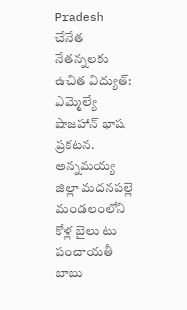Pradesh
చేనేత నేతన్నలకు ఉచిత విద్యుత్: ఎమ్మెల్యే షాజహాన్ భాష ప్రకటన.
అన్నమయ్య జిల్లా మదనపల్లె మండలంలోని కోళ్ల బైలు టు పంచాయతీ బాబు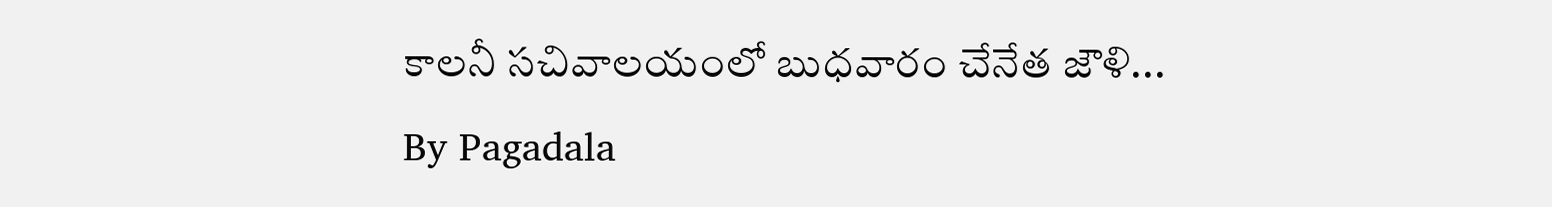కాలనీ సచివాలయంలో బుధవారం చేనేత జౌళి...
By Pagadala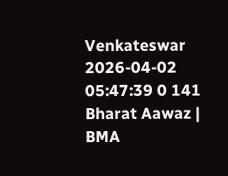Venkateswar 2026-04-02 05:47:39 0 141
Bharat Aawaz | BMA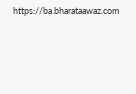https://ba.bharataawaz.com